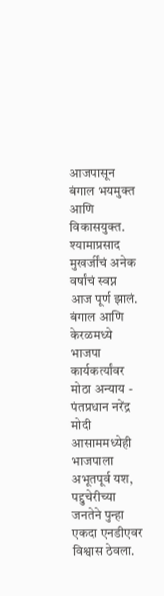आजपासून बंगाल भयमुक्त आणि विकासयुक्त. श्यामाप्रसाद मुखर्जींचं अनेक वर्षांचं स्वप्न आज पूर्ण झालं. बंगाल आणि केरळमध्ये भाजपा कार्यकर्त्यांवर मोठा अन्याय - पंतप्रधान नरेंद्र मोदी
आसाममध्येही भाजपाला अभूतपूर्व यश, पद्दुचेरीच्या जनतेने पुन्हा एकदा एनडीएवर विश्वास ठेवला.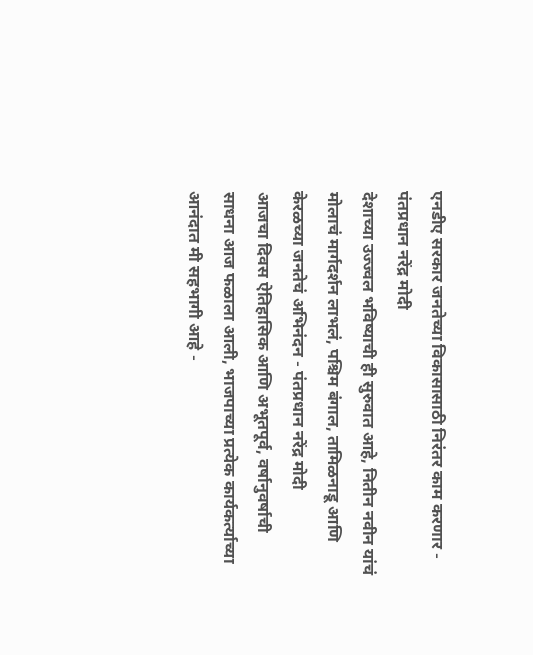एनडीए सरकार जनतेच्या विकासासाठी निरंतर काम करणार - पंतप्रधान नरेंद्र मोदी
देशाच्या उज्ज्वल भविष्याची ही सुरुवात आहे, नितीन नवीन यांचं मोलाचं मार्गदर्शन लाभलं, पश्चिम बंगाल, तामिळनाडू आणि केरळच्या जनतेचं अभिनंदन - पंतप्रधान नरेंद्र मोदी
आजचा दिवस ऐतिहासिक आणि अभूतपूर्व, वर्षानुवर्षाची साधना आज फळाला आली, भाजपाच्या प्रत्येक कार्यकर्त्याच्या आनंदात मी सहभागी आहे -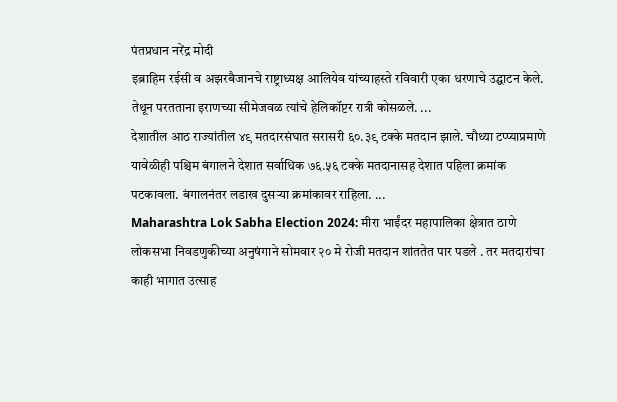पंतप्रधान नरेंद्र मोदी
इब्राहिम रईसी व अझरबैजानचे राष्ट्राध्यक्ष आलियेव यांच्याहस्ते रविवारी एका धरणाचे उद्घाटन केले. तेथून परतताना इराणच्या सीमेजवळ त्यांचे हेलिकॉप्टर रात्री कोसळले. ...
देशातील आठ राज्यांतील ४९ मतदारसंघात सरासरी ६०.३९ टक्के मतदान झाले. चौथ्या टप्प्याप्रमाणे यावेळीही पश्चिम बंगालने देशात सर्वाधिक ७६.५६ टक्के मतदानासह देशात पहिला क्रमांक पटकावला. बंगालनंतर लडाख दुसऱ्या क्रमांकावर राहिला. ...
Maharashtra Lok Sabha Election 2024: मीरा भाईंदर महापालिका क्षेत्रात ठाणे लोकसभा निवडणुकीच्या अनुषंगाने सोमवार २० मे रोजी मतदान शांततेत पार पडले . तर मतदारांचा काही भागात उत्साह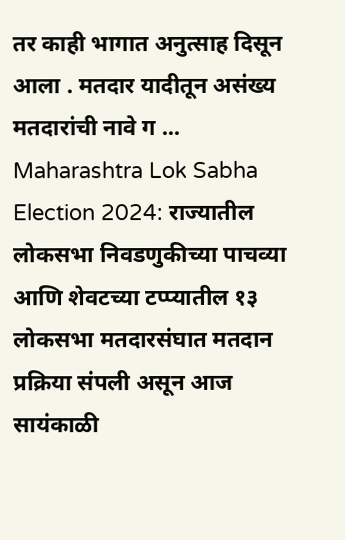तर काही भागात अनुत्साह दिसून आला . मतदार यादीतून असंख्य मतदारांची नावे ग ...
Maharashtra Lok Sabha Election 2024: राज्यातील लोकसभा निवडणुकीच्या पाचव्या आणि शेवटच्या टप्प्यातील १३ लोकसभा मतदारसंघात मतदान प्रक्रिया संपली असून आज सायंकाळी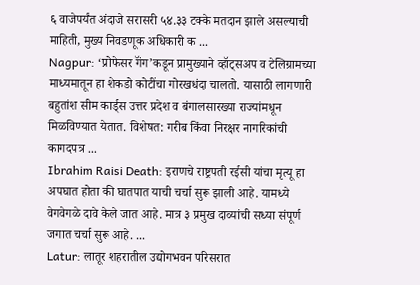६ वाजेपर्यंत अंदाजे सरासरी ५४.३३ टक्के मतदान झाले असल्याची माहिती, मुख्य निवडणूक अधिकारी क ...
Nagpur: ‘प्रोफेसर गॅंग’कडून प्रामुख्याने व्हॉट्सअप व टेलिग्रामच्या माध्यमातून हा शेकडो कोटींचा गोरखधंदा चालतो. यासाठी लागणारी बहुतांश सीम कार्ड्स उत्तर प्रदेश व बंगालसारख्या राज्यांमधून मिळविण्यात येतात. विशेषत: गरीब किंवा निरक्षर नागरिकांची कागदपत्र ...
Ibrahim Raisi Death: इराणचे राष्ट्रपती रईसी यांचा मृत्यू हा अपघात होता की घातपात याची चर्चा सुरू झाली आहे. यामध्ये वेगवेगळे दावे केले जात आहे. मात्र ३ प्रमुख दाव्यांची सध्या संपूर्ण जगात चर्चा सुरू आहे. ...
Latur: लातूर शहरातील उद्योगभवन परिसरात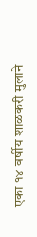एका १४ वर्षीय शाळकरी मुलाने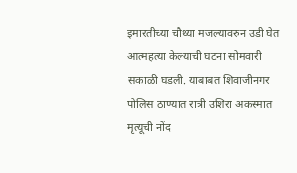इमारतीच्या चौथ्या मजल्यावरुन उडी घेत आत्महत्या केल्याची घटना सोमवारी सकाळी घडली. याबाबत शिवाजीनगर पोलिस ठाण्यात रात्री उशिरा अकस्मात मृत्यूची नोंद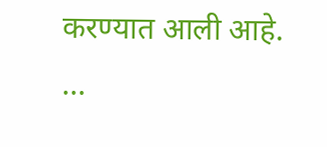करण्यात आली आहे. ...